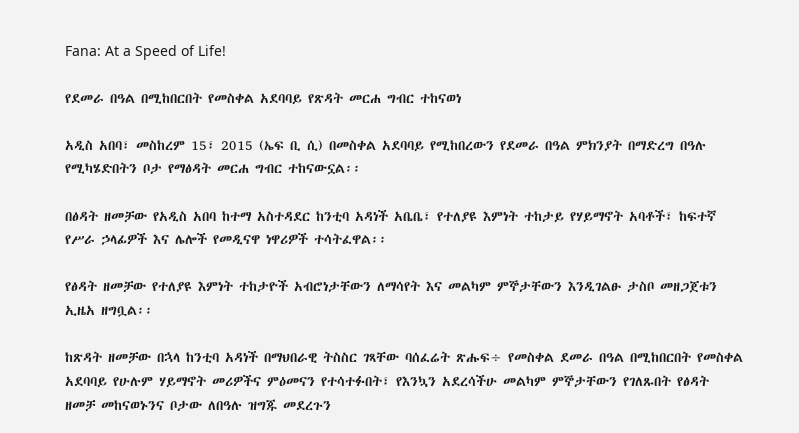Fana: At a Speed of Life!

የደመራ በዓል በሚከበርበት የመስቀል አደባባይ የጽዳት መርሐ ግብር ተከናወነ

አዲስ አበባ፣ መስከረም 15፣ 2015 (ኤፍ ቢ ሲ) በመስቀል አደባባይ የሚከበረውን የደመራ በዓል ምክንያት በማድረግ በዓሉ የሚካሄድበትን ቦታ የማፅዳት መርሐ ግብር ተከናውኗል፡፡

በፅዳት ዘመቻው የአዲስ አበባ ከተማ አስተዳደር ከንቲባ አዳነች አቤቤ፣ የተለያዩ እምነት ተከታይ የሃይማኖት አባቶች፣ ከፍተኛ የሥራ ኃላፊዎች እና ሌሎች የመዲናዋ ነዋሪዎች ተሳትፈዋል፡፡

የፅዳት ዘመቻው የተለያዩ እምነት ተከታዮች አብሮነታቸውን ለማሳየት እና መልካም ምኞታቸውን እንዲገልፁ ታስቦ መዘጋጀቱን ኢዜአ ዘግቧል፡፡

ከጽዳት ዘመቻው በኋላ ከንቲባ አዳነች በማህበራዊ ትስስር ገጻቸው ባሰፈሬት ጽሑፍ÷ የመስቀል ደመራ በዓል በሚከበርበት የመስቀል አደባባይ የሁሉም ሃይማኖት መሪዎችና ምዕመናን የተሳተፉበት፣ የእንኳን አደረሳችሁ መልካም ምኞታቸውን የገለጹበት የፅዳት ዘመቻ መከናወኑንና ቦታው ለበዓሉ ዝግጁ መደረጉን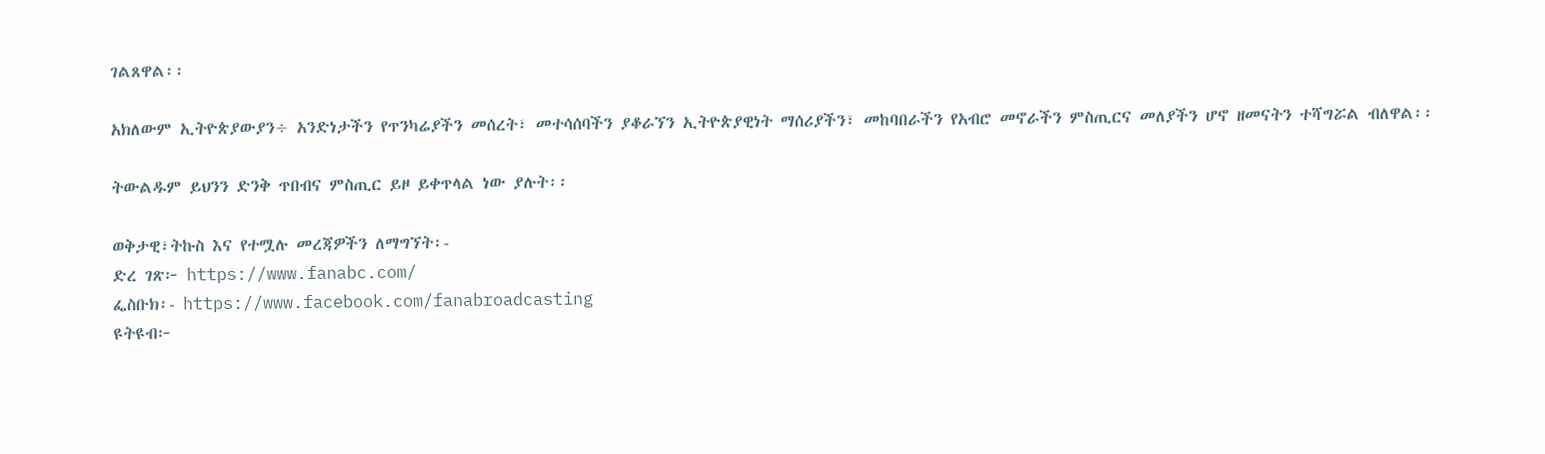ገልጸዋል፡፡

አክለውም ኢትዮጵያውያን÷ አንድነታችን የጥንካሬያችን መሰረት፣ መተሳሰባችን ያቆራኘን ኢትዮጵያዊነት ማሰሪያችን፣ መከባበራችን የአብሮ መኖራችን ምስጢርና መለያችን ሆኖ ዘመናትን ተሻግሯል ብለዋል፡፡

ትውልዱም ይህንን ድንቅ ጥበብና ምስጢር ይዞ ይቀጥላል ነው ያሉት፡፡

ወቅታዊ፣ትኩስ እና የተሟሉ መረጃዎችን ለማግኘት፡-
ድረ ገጽ፦ https://www.fanabc.com/
ፌስቡክ፡- https://www.facebook.com/fanabroadcasting
ዩትዩብ፦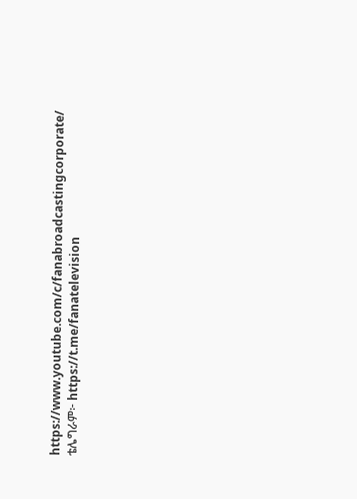https://www.youtube.com/c/fanabroadcastingcorporate/
ቴሌግራም፦ https://t.me/fanatelevision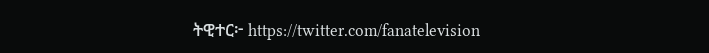ትዊተር፦ https://twitter.com/fanatelevision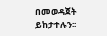በመወዳጀት ይከታተሉን፡፡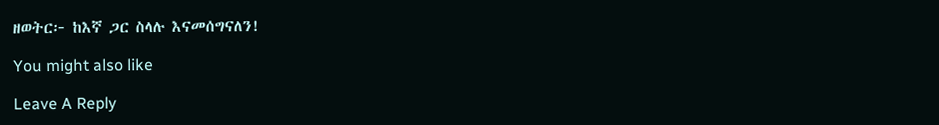ዘወትር፦ ከእኛ ጋር ስላሉ እናመሰግናለን!

You might also like

Leave A Reply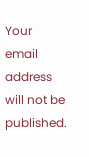Your email address will not be published.